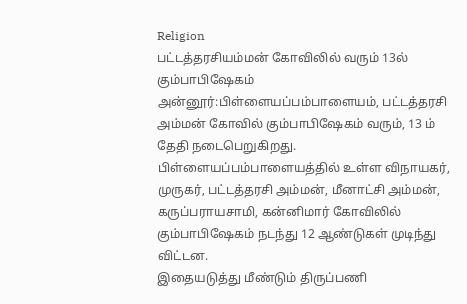Religion
பட்டத்தரசியம்மன் கோவிலில் வரும் 13ல் கும்பாபிஷேகம்
அன்னூர்:பிள்ளையப்பம்பாளையம், பட்டத்தரசி அம்மன் கோவில் கும்பாபிஷேகம் வரும், 13 ம் தேதி நடைபெறுகிறது.
பிள்ளையப்பம்பாளையத்தில் உள்ள விநாயகர், முருகர், பட்டத்தரசி அம்மன், மீனாட்சி அம்மன், கருப்பராயசாமி, கன்னிமார் கோவிலில் கும்பாபிஷேகம் நடந்து 12 ஆண்டுகள் முடிந்து விட்டன.
இதையடுத்து மீண்டும் திருப்பணி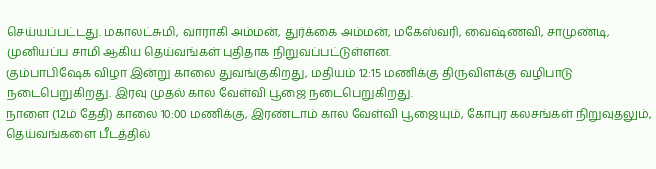செய்யப்பட்டது. மகாலட்சுமி, வாராகி அம்மன், துர்க்கை அம்மன், மகேஸ்வரி, வைஷ்ணவி, சாமுண்டி, முனியப்ப சாமி ஆகிய தெய்வங்கள் புதிதாக நிறுவப்பட்டுள்ளன.
கும்பாபிஷேக விழா இன்று காலை துவங்குகிறது, மதியம் 12:15 மணிக்கு திருவிளக்கு வழிபாடு நடைபெறுகிறது. இரவு முதல் கால வேள்வி பூஜை நடைபெறுகிறது.
நாளை (12ம் தேதி) காலை 10:00 மணிக்கு, இரண்டாம் கால வேள்வி பூஜையும், கோபுர கலசங்கள் நிறுவுதலும், தெய்வங்களை பீடத்தில்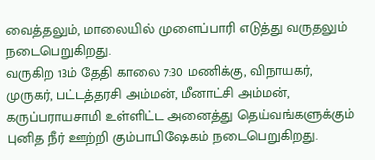வைத்தலும், மாலையில் முளைப்பாரி எடுத்து வருதலும் நடைபெறுகிறது.
வருகிற 13ம் தேதி காலை 7:30 மணிக்கு, விநாயகர், முருகர், பட்டத்தரசி அம்மன், மீனாட்சி அம்மன், கருப்பராயசாமி உள்ளிட்ட அனைத்து தெய்வங்களுக்கும் புனித நீர் ஊற்றி கும்பாபிஷேகம் நடைபெறுகிறது.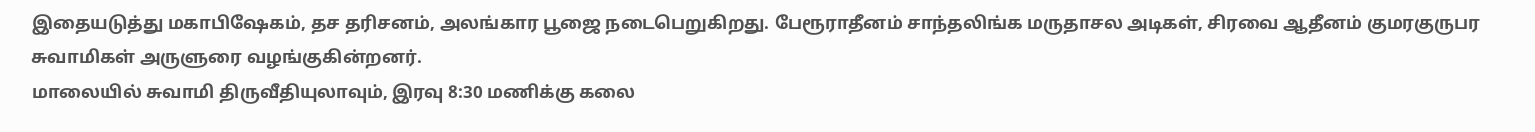இதையடுத்து மகாபிஷேகம், தச தரிசனம், அலங்கார பூஜை நடைபெறுகிறது. பேரூராதீனம் சாந்தலிங்க மருதாசல அடிகள், சிரவை ஆதீனம் குமரகுருபர சுவாமிகள் அருளுரை வழங்குகின்றனர்.
மாலையில் சுவாமி திருவீதியுலாவும், இரவு 8:30 மணிக்கு கலை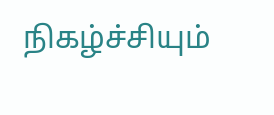நிகழ்ச்சியும்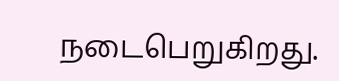நடைபெறுகிறது.